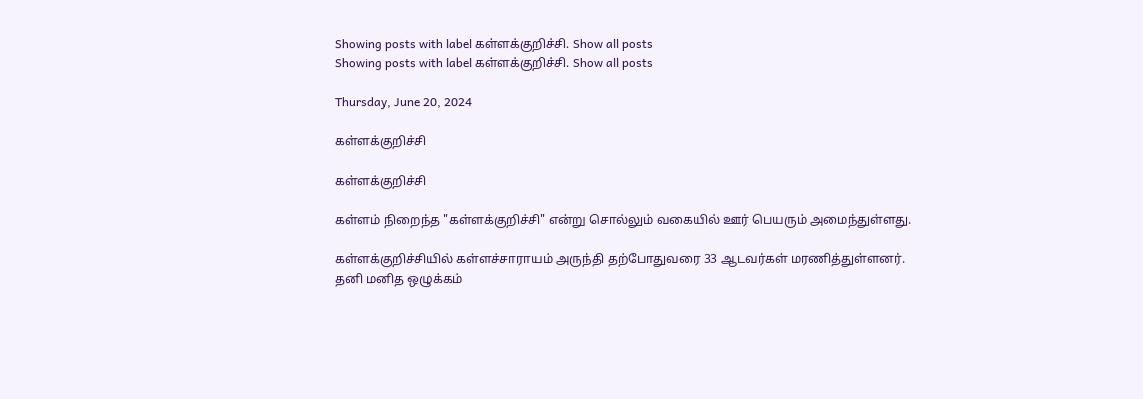Showing posts with label கள்ளக்குறிச்சி. Show all posts
Showing posts with label கள்ளக்குறிச்சி. Show all posts

Thursday, June 20, 2024

கள்ளக்குறிச்சி

கள்ளக்குறிச்சி

கள்ளம் நிறைந்த "கள்ளக்குறிச்சி" என்று சொல்லும் வகையில் ஊர் பெயரும் அமைந்துள்ளது.

கள்ளக்குறிச்சியில் கள்ளச்சாராயம் அருந்தி தற்போதுவரை 33 ஆடவர்கள் மரணித்துள்ளனர்.
தனி மனித ஒழுக்கம்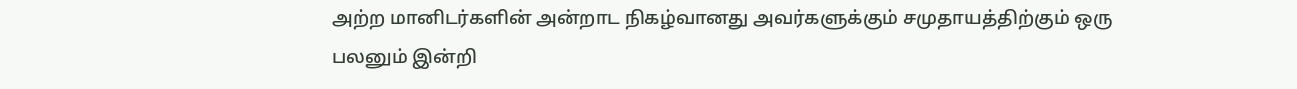அற்ற மானிடர்களின் அன்றாட நிகழ்வானது அவர்களுக்கும் சமுதாயத்திற்கும் ஒரு பலனும் இன்றி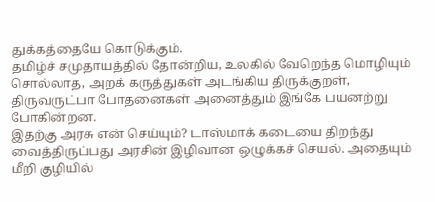துக்கத்தையே கொடுக்கும்.
தமிழ்ச் சமுதாயத்தில் தோன்றிய, உலகில் வேறெந்த மொழியும் சொல்லாத, அறக் கருத்துகள் அடங்கிய திருக்குறள், திருவருட்பா போதனைகள் அனைத்தும் இங்கே பயனற்று போகின்றன.
இதற்கு அரசு என் செய்யும்? டாஸ்மாக் கடையை திறந்து வைத்திருப்பது அரசின் இழிவான ஒழுக்கச் செயல். அதையும் மீறி குழியில்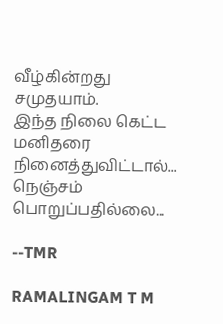வீழ்கின்றது சமுதயாம்.
இந்த நிலை கெட்ட மனிதரை நினைத்துவிட்டால்... நெஞ்சம் பொறுப்பதில்லை...

--TMR

RAMALINGAM T M